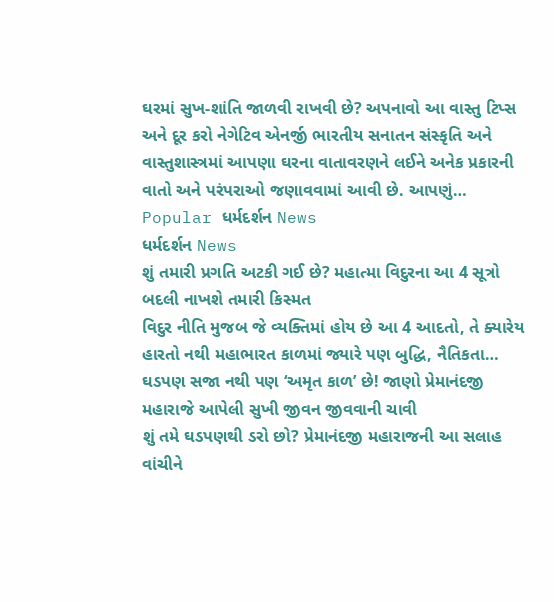ઘરમાં સુખ-શાંતિ જાળવી રાખવી છે? અપનાવો આ વાસ્તુ ટિપ્સ અને દૂર કરો નેગેટિવ એનર્જી ભારતીય સનાતન સંસ્કૃતિ અને વાસ્તુશાસ્ત્રમાં આપણા ઘરના વાતાવરણને લઈને અનેક પ્રકારની વાતો અને પરંપરાઓ જણાવવામાં આવી છે. આપણું…
Popular ધર્મદર્શન News
ધર્મદર્શન News
શું તમારી પ્રગતિ અટકી ગઈ છે? મહાત્મા વિદુરના આ 4 સૂત્રો બદલી નાખશે તમારી કિસ્મત
વિદુર નીતિ મુજબ જે વ્યક્તિમાં હોય છે આ 4 આદતો, તે ક્યારેય હારતો નથી મહાભારત કાળમાં જ્યારે પણ બુદ્ધિ, નૈતિકતા…
ઘડપણ સજા નથી પણ ‘અમૃત કાળ’ છે! જાણો પ્રેમાનંદજી મહારાજે આપેલી સુખી જીવન જીવવાની ચાવી
શું તમે ઘડપણથી ડરો છો? પ્રેમાનંદજી મહારાજની આ સલાહ વાંચીને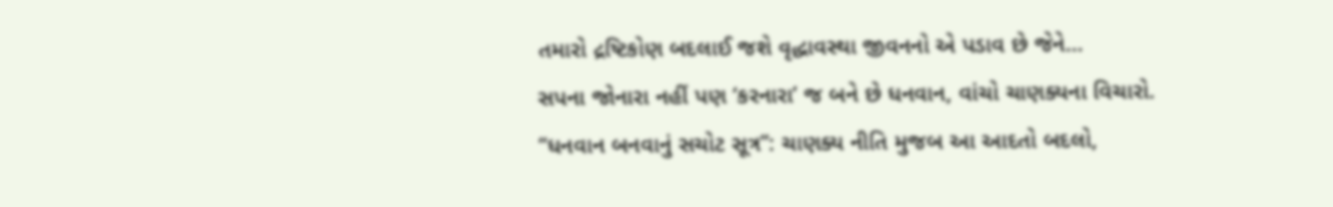તમારો દ્રષ્ટિકોણ બદલાઈ જશે વૃદ્ધાવસ્થા જીવનનો એ પડાવ છે જેને…
સપના જોનારા નહીં પણ ‘કરનારા’ જ બને છે ધનવાન, વાંચો ચાણક્યના વિચારો.
“ધનવાન બનવાનું સચોટ સૂત્ર”: ચાણક્ય નીતિ મુજબ આ આદતો બદલો,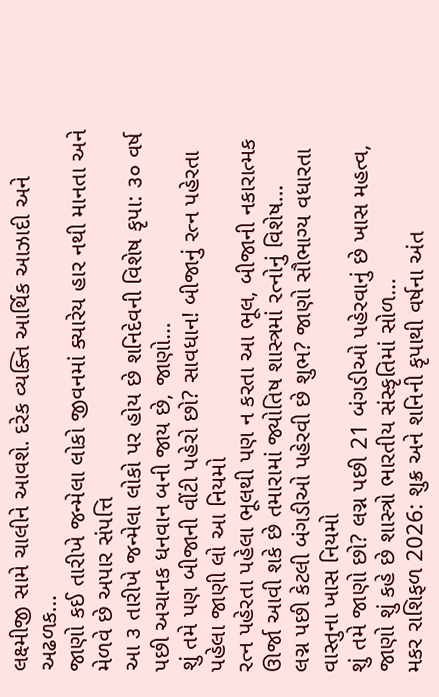લક્ષ્મીજી સામે ચાલીને આવશે. દરેક વ્યક્તિ આર્થિક આઝાદી અને અઢળક…
જાણો કઈ તારીખે જન્મેલા લોકો જીવનમાં ક્યારેય હાર નથી માનતા અને મેળવે છે અપાર સંપત્તિ
આ ૩ તારીખે જન્મેલા લોકો પર હોય છે શનિદેવની વિશેષ કૃપા: ૩૦ વર્ષ પછી અચાનક ધનવાન બની જાય છે, જાણો…
શું તમે પણ બીજાની વીંટી પહેરો છો? સાવધાન! બીજાનું રત્ન પહેરતા પહેલા જાણી લો આ નિયમો
રત્ન પહેરતા પહેલા ભૂલથી પણ ન કરતા આ ભૂલ, બીજાની નકારાત્મક ઊર્જા આવી શકે છે તમારામાં જ્યોતિષ શાસ્ત્રમાં રત્નોનું વિશેષ…
લગ્ન પછી કેટલી બંગડીઓ પહેરવી છે શુભ? જાણો સૌભાગ્ય વધારતા વાસ્તુના ખાસ નિયમો
શું તમે જાણો છો? લગ્ન પછી 21 બંગડીઓ પહેરવાનું છે ખાસ મહત્વ, જાણો શું કહે છે શાસ્ત્રો ભારતીય સંસ્કૃતિમાં સોળ…
મકર રાશિફળ 2026: શુક્ર અને શનિની કૃપાથી વર્ષના અંત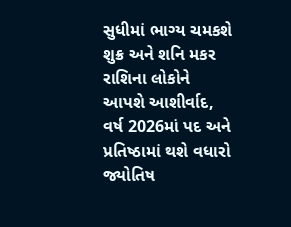સુધીમાં ભાગ્ય ચમકશે
શુક્ર અને શનિ મકર રાશિના લોકોને આપશે આશીર્વાદ, વર્ષ 2026માં પદ અને પ્રતિષ્ઠામાં થશે વધારો જ્યોતિષ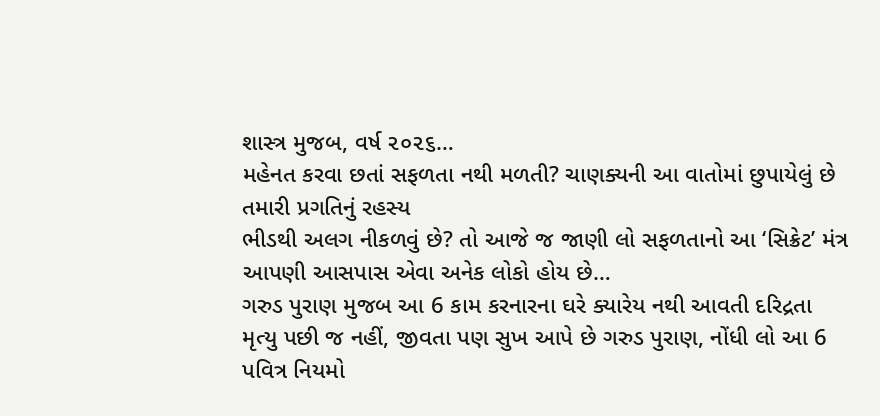શાસ્ત્ર મુજબ, વર્ષ ૨૦૨૬…
મહેનત કરવા છતાં સફળતા નથી મળતી? ચાણક્યની આ વાતોમાં છુપાયેલું છે તમારી પ્રગતિનું રહસ્ય
ભીડથી અલગ નીકળવું છે? તો આજે જ જાણી લો સફળતાનો આ ‘સિક્રેટ’ મંત્ર આપણી આસપાસ એવા અનેક લોકો હોય છે…
ગરુડ પુરાણ મુજબ આ 6 કામ કરનારના ઘરે ક્યારેય નથી આવતી દરિદ્રતા
મૃત્યુ પછી જ નહીં, જીવતા પણ સુખ આપે છે ગરુડ પુરાણ, નોંધી લો આ 6 પવિત્ર નિયમો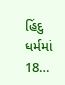હિંદુ ધર્મમાં 18…